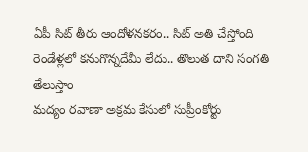ఏపీ సిట్ తీరు ఆందోళనకరం.. సిట్ అతి చేస్తోంది
రెండేళ్లలో కనుగొన్నదేమీ లేదు.. తొలుత దాని సంగతి తేలుస్తాం
మద్యం రవాణా అక్రమ కేసులో సుప్రీంకోర్టు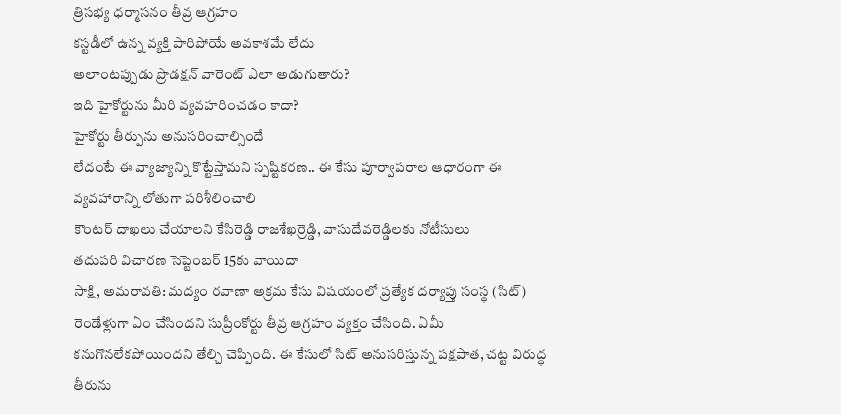త్రిసభ్య ధర్మాసనం తీవ్ర ఆగ్రహం
కస్టడీలో ఉన్న వ్యక్తి పారిపోయే అవకాశమే లేదు
అలాంటప్పుడు ప్రొడక్షన్ వారెంట్ ఎలా అడుగుతారు?
ఇది హైకోర్టును మీరి వ్యవహరించడం కాదా?
హైకోర్టు తీర్పును అనుసరించాల్సిందే
లేదంటే ఈ వ్యాజ్యాన్ని కొట్టేస్తామని స్పష్టికరణ.. ఈ కేసు పూర్వాపరాల ఆధారంగా ఈ వ్యవహారాన్ని లోతుగా పరిశీలించాలి
కౌంటర్ దాఖలు చేయాలని కేసిరెడ్డి రాజశేఖర్రెడ్డి, వాసుదేవరెడ్డిలకు నోటీసులు
తదుపరి విచారణ సెప్టెంబర్ 15కు వాయిదా
సాక్షి, అమరావతి: మద్యం రవాణా అక్రమ కేసు విషయంలో ప్రత్యేక దర్యాప్తు సంస్థ (సిట్) రెండేళ్లుగా ఏం చేసిందని సుప్రీంకోర్టు తీవ్ర ఆగ్రహం వ్యక్తం చేసింది. ఏమీ కనుగొనలేకపోయిందని తేల్చి చెప్పింది. ఈ కేసులో సిట్ అనుసరిస్తున్న పక్షపాత, చట్ట విరుద్ధ తీరును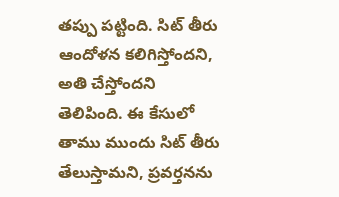తప్పు పట్టింది. సిట్ తీరు ఆందోళన కలిగిస్తోందని, అతి చేస్తోందని తెలిపింది. ఈ కేసులో తాము ముందు సిట్ తీరు తేలుస్తామని, ప్రవర్తనను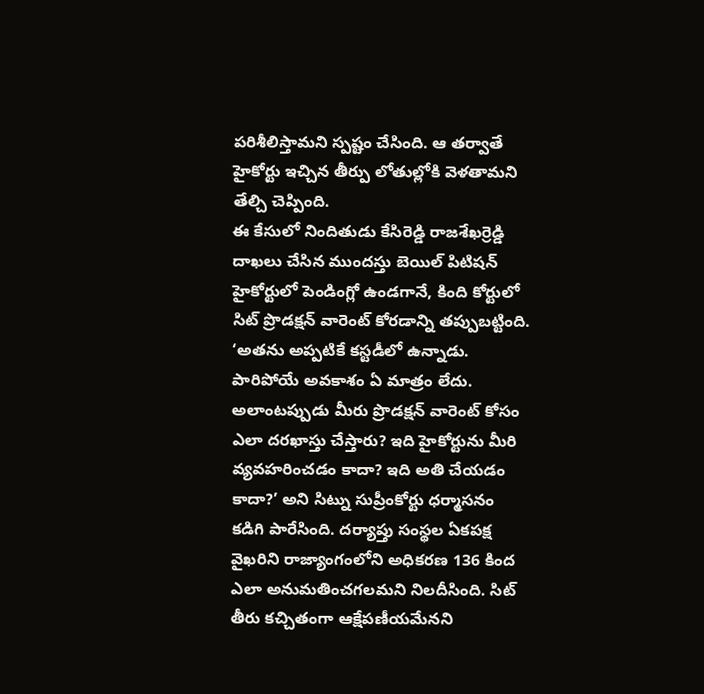పరిశీలిస్తామని స్పష్టం చేసింది. ఆ తర్వాతే హైకోర్టు ఇచ్చిన తీర్పు లోతుల్లోకి వెళతామని తేల్చి చెప్పింది.
ఈ కేసులో నిందితుడు కేసిరెడ్డి రాజశేఖర్రెడ్డి దాఖలు చేసిన ముందస్తు బెయిల్ పిటిషన్ హైకోర్టులో పెండింగ్లో ఉండగానే, కింది కోర్టులో సిట్ ప్రొడక్షన్ వారెంట్ కోరడాన్ని తప్పుబట్టింది. ‘అతను అప్పటికే కస్టడీలో ఉన్నాడు. పారిపోయే అవకాశం ఏ మాత్రం లేదు. అలాంటప్పుడు మీరు ప్రొడక్షన్ వారెంట్ కోసం ఎలా దరఖాస్తు చేస్తారు? ఇది హైకోర్టును మీరి వ్యవహరించడం కాదా? ఇది అతి చేయడం కాదా?’ అని సిట్ను సుప్రీంకోర్టు ధర్మాసనం కడిగి పారేసింది. దర్యాప్తు సంస్థల ఏకపక్ష వైఖరిని రాజ్యాంగంలోని అధికరణ 136 కింద ఎలా అనుమతించగలమని నిలదీసింది. సిట్ తీరు కచ్చితంగా ఆక్షేపణీయమేనని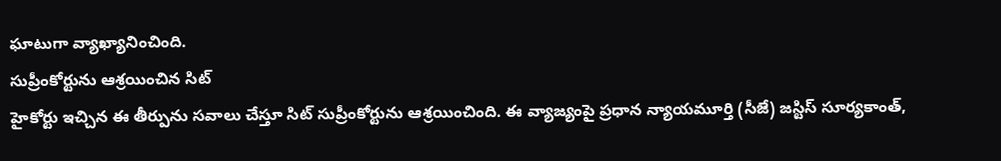ఘాటుగా వ్యాఖ్యానించింది.
సుప్రీంకోర్టును ఆశ్రయించిన సిట్
హైకోర్టు ఇచ్చిన ఈ తీర్పును సవాలు చేస్తూ సిట్ సుప్రీంకోర్టును ఆశ్రయించింది. ఈ వ్యాజ్యంపై ప్రధాన న్యాయమూర్తి (సీజే) జస్టిస్ సూర్యకాంత్,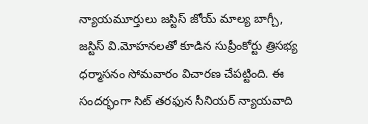న్యాయమూర్తులు జస్టిస్ జోయ్ మాల్య బాగ్చీ, జస్టిస్ వి.మోహనలతో కూడిన సుప్రీంకోర్టు త్రిసభ్య ధర్మాసనం సోమవారం విచారణ చేపట్టింది. ఈ సందర్భంగా సిట్ తరఫున సీనియర్ న్యాయవాది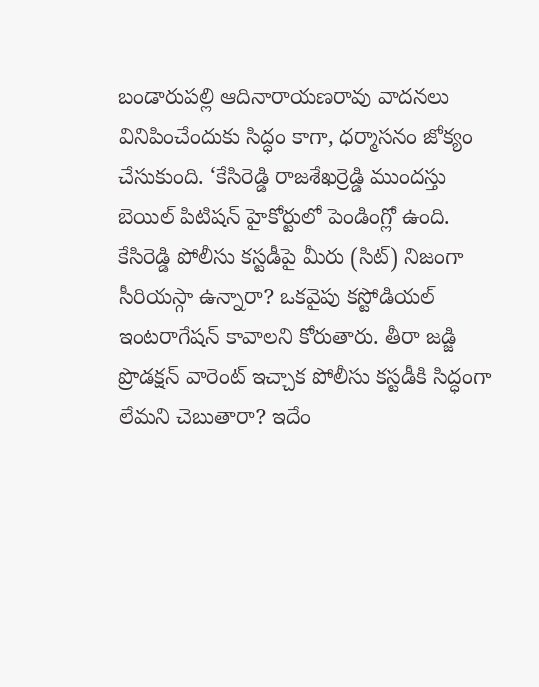బండారుపల్లి ఆదినారాయణరావు వాదనలు వినిపించేందుకు సిద్ధం కాగా, ధర్మాసనం జోక్యం చేసుకుంది. ‘కేసిరెడ్డి రాజశేఖర్రెడ్డి ముందస్తు బెయిల్ పిటిషన్ హైకోర్టులో పెండింగ్లో ఉంది.
కేసిరెడ్డి పోలీసు కస్టడీపై మీరు (సిట్) నిజంగా సీరియస్గా ఉన్నారా? ఒకవైపు కస్టోడియల్ ఇంటరాగేషన్ కావాలని కోరుతారు. తీరా జడ్జి ప్రొడక్షన్ వారెంట్ ఇచ్చాక పోలీసు కస్టడీకి సిద్ధంగా లేమని చెబుతారా? ఇదేం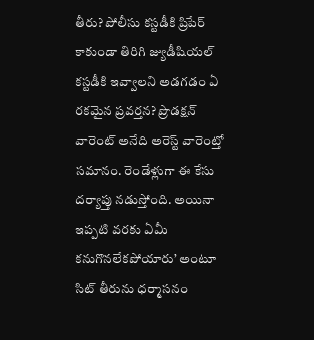తీరు? పోలీసు కస్టడీకి ప్రిపేర్ కాకుండా తిరిగి జ్యుడీషియల్ కస్టడీకి ఇవ్వాలని అడగడం ఏ రకమైన ప్రవర్తన? ప్రొడక్షన్ వారెంట్ అనేది అరెస్ట్ వారెంట్తో సమానం. రెండేళ్లుగా ఈ కేసు దర్యాప్తు నడుస్తోంది. అయినా ఇప్పటి వరకు ఏమీ కనుగొనలేకపోయారు’ అంటూ సిట్ తీరును ధర్మాసనం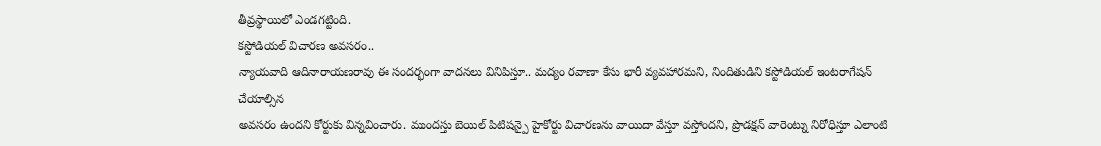తీవ్రస్థాయిలో ఎండగట్టింది.
కస్టోడియల్ విచారణ అవసరం..
న్యాయవాది ఆదినారాయణరావు ఈ సందర్భంగా వాదనలు వినిపిస్తూ.. మద్యం రవాణా కేసు భారీ వ్యవహారమని, నిందితుడిని కస్టోడియల్ ఇంటరాగేషన్ చేయాల్సిన
అవసరం ఉందని కోర్టుకు విన్నవించారు. ముందస్తు బెయిల్ పిటిషన్పై హైకోర్టు విచారణను వాయిదా వేస్తూ వస్తోందని, ప్రొడక్షన్ వారెంట్ను నిరోధిస్తూ ఎలాంటి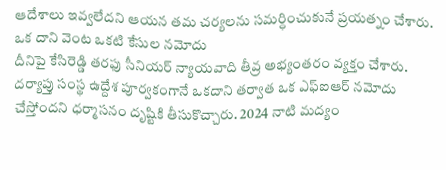ఆదేశాలు ఇవ్వలేదని ఆయన తమ చర్యలను సమర్ధించుకునే ప్రయత్నం చేశారు.
ఒక దాని వెంట ఒకటి కేసుల నమోదు
దీనిపై కేసిరెడ్డి తరఫు సీనియర్ న్యాయవాది తీవ్ర అభ్యంతరం వ్యక్తం చేశారు. దర్యాప్తు సంస్థ ఉద్దేశ పూర్వకంగానే ఒకదాని తర్వాత ఒక ఎఫ్ఐఆర్ నమోదు చేస్తోందని ధర్మాసనం దృష్టికి తీసుకొచ్చారు. 2024 నాటి మద్యం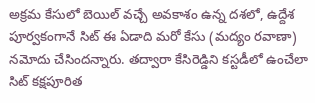అక్రమ కేసులో బెయిల్ వచ్చే అవకాశం ఉన్న దశలో, ఉద్దేశ పూర్వకంగానే సిట్ ఈ ఏడాది మరో కేసు (మద్యం రవాణా) నమోదు చేసిందన్నారు. తద్వారా కేసిరెడ్డిని కస్టడీలో ఉంచేలా సిట్ కక్షపూరిత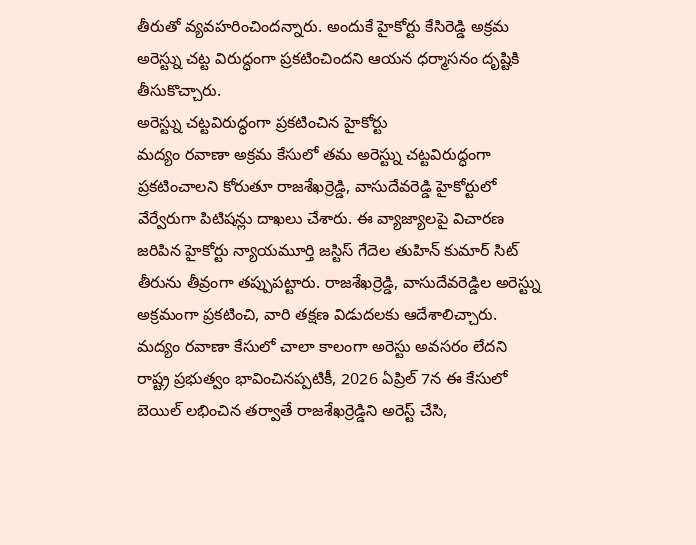తీరుతో వ్యవహరించిందన్నారు. అందుకే హైకోర్టు కేసిరెడ్డి అక్రమ అరెస్ట్ను చట్ట విరుద్ధంగా ప్రకటించిందని ఆయన ధర్మాసనం దృష్టికి తీసుకొచ్చారు.
అరెస్ట్ను చట్టవిరుద్ధంగా ప్రకటించిన హైకోర్టు
మద్యం రవాణా అక్రమ కేసులో తమ అరెస్ట్ను చట్టవిరుద్ధంగా ప్రకటించాలని కోరుతూ రాజశేఖర్రెడ్డి, వాసుదేవరెడ్డి హైకోర్టులో వేర్వేరుగా పిటిషన్లు దాఖలు చేశారు. ఈ వ్యాజ్యాలపై విచారణ జరిపిన హైకోర్టు న్యాయమూర్తి జస్టిస్ గేదెల తుహిన్ కుమార్ సిట్ తీరును తీవ్రంగా తప్పుపట్టారు. రాజశేఖర్రెడ్డి, వాసుదేవరెడ్డిల అరెస్ట్ను అక్రమంగా ప్రకటించి, వారి తక్షణ విడుదలకు ఆదేశాలిచ్చారు.
మద్యం రవాణా కేసులో చాలా కాలంగా అరెస్టు అవసరం లేదని రాష్ట్ర ప్రభుత్వం భావించినప్పటికీ, 2026 ఏప్రిల్ 7న ఈ కేసులో బెయిల్ లభించిన తర్వాతే రాజశేఖర్రెడ్డిని అరెస్ట్ చేసి,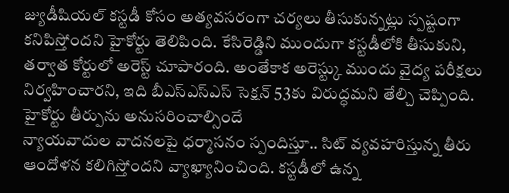జ్యుడీషియల్ కస్టడీ కోసం అత్యవసరంగా చర్యలు తీసుకున్నట్లు స్పష్టంగా కనిపిస్తోందని హైకోర్టు తెలిపింది. కేసిరెడ్డిని ముందుగా కస్టడీలోకి తీసుకుని, తర్వాత కోర్టులో అరెస్ట్ చూపారంది. అంతేకాక అరెస్ట్కు ముందు వైద్య పరీక్షలు నిర్వహించారని, ఇది బీఎస్ఎస్ఎస్ సెక్షన్ 53కు విరుద్ధమని తేల్చి చెప్పింది.
హైకోర్టు తీర్పును అనుసరించాల్సిందే
న్యాయవాదుల వాదనలపై ధర్మాసనం స్పందిస్తూ.. సిట్ వ్యవహరిస్తున్న తీరు ఆందోళన కలిగిస్తోందని వ్యాఖ్యానించింది. కస్టడీలో ఉన్న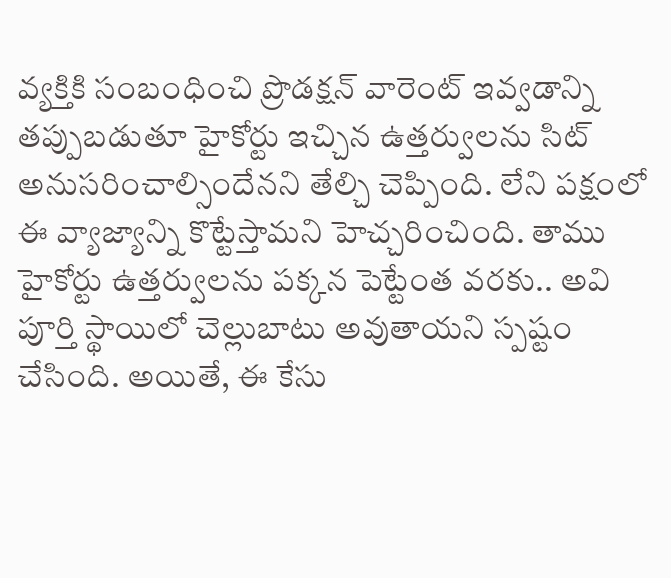వ్యక్తికి సంబంధించి ప్రొడక్షన్ వారెంట్ ఇవ్వడాన్ని తప్పుబడుతూ హైకోర్టు ఇచ్చిన ఉత్తర్వులను సిట్ అనుసరించాల్సిందేనని తేల్చి చెప్పింది. లేని పక్షంలో ఈ వ్యాజ్యాన్ని కొట్టేస్తామని హెచ్చరించింది. తాము హైకోర్టు ఉత్తర్వులను పక్కన పెట్టేంత వరకు.. అవి పూర్తి స్థాయిలో చెల్లుబాటు అవుతాయని స్పష్టం చేసింది. అయితే, ఈ కేసు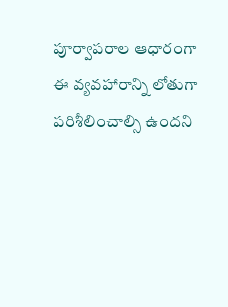పూర్వాపరాల ఆధారంగా ఈ వ్యవహారాన్ని లోతుగా పరిశీలించాల్సి ఉందని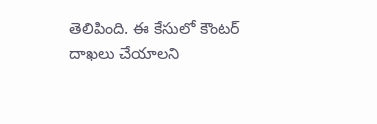తెలిపింది. ఈ కేసులో కౌంటర్ దాఖలు చేయాలని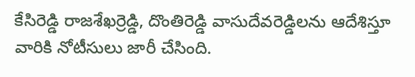కేసిరెడ్డి రాజశేఖర్రెడ్డి, దొంతిరెడ్డి వాసుదేవరెడ్డిలను ఆదేశిస్తూ వారికి నోటీసులు జారీ చేసింది.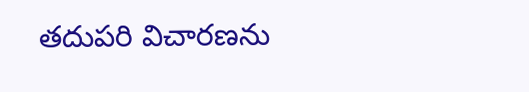తదుపరి విచారణను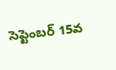సెప్టెంబర్ 15వ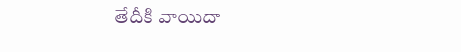తేదీకి వాయిదా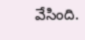వేసింది.